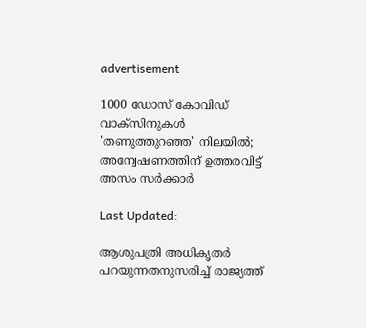advertisement

1000 ഡോസ് കോവിഡ് വാക്സിനുകള്‍ 'തണുത്തുറഞ്ഞ' നിലയിൽ; അന്വേഷണത്തിന് ഉത്തരവിട്ട് അസം സർക്കാർ

Last Updated:

ആശുപത്രി അധികൃതർ പറയുന്നതനുസരിച്ച് രാജ്യത്ത്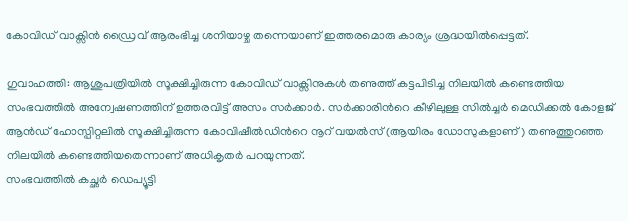കോവിഡ് വാക്സിൻ ഡ്രൈവ് ആരംഭിച്ച ശനിയാഴ്ച തന്നെയാണ് ഇത്തരമൊരു കാര്യം ശ്രദ്ധയിൽപ്പെട്ടത്.

ഗുവാഹത്തി: ആശുപത്രിയിൽ സൂക്ഷിച്ചിരുന്ന കോവിഡ് വാക്സിനുകൾ തണുത്ത് കട്ടപിടിച്ച നിലയില്‍ കണ്ടെത്തിയ സംഭവത്തിൽ അന്വേഷണത്തിന് ഉത്തരവിട്ട് അസം സർക്കാർ. സർക്കാരിന്‍റെ കീഴിലുള്ള സിൽച്ചർ മെഡിക്കൽ കോളജ് ആൻഡ് ഹോസ്പിറ്റലിൽ സൂക്ഷിച്ചിരുന്ന കോവിഷീൽഡിന്‍റെ നൂറ് വയൽസ് (ആയിരം ഡോസുകളാണ്) തണുത്തുറഞ്ഞ നിലയിൽ കണ്ടെത്തിയതെന്നാണ് അധികൃതർ പറയുന്നത്.
സംഭവത്തിൽ കച്ഛർ ഡെപ്യൂട്ടി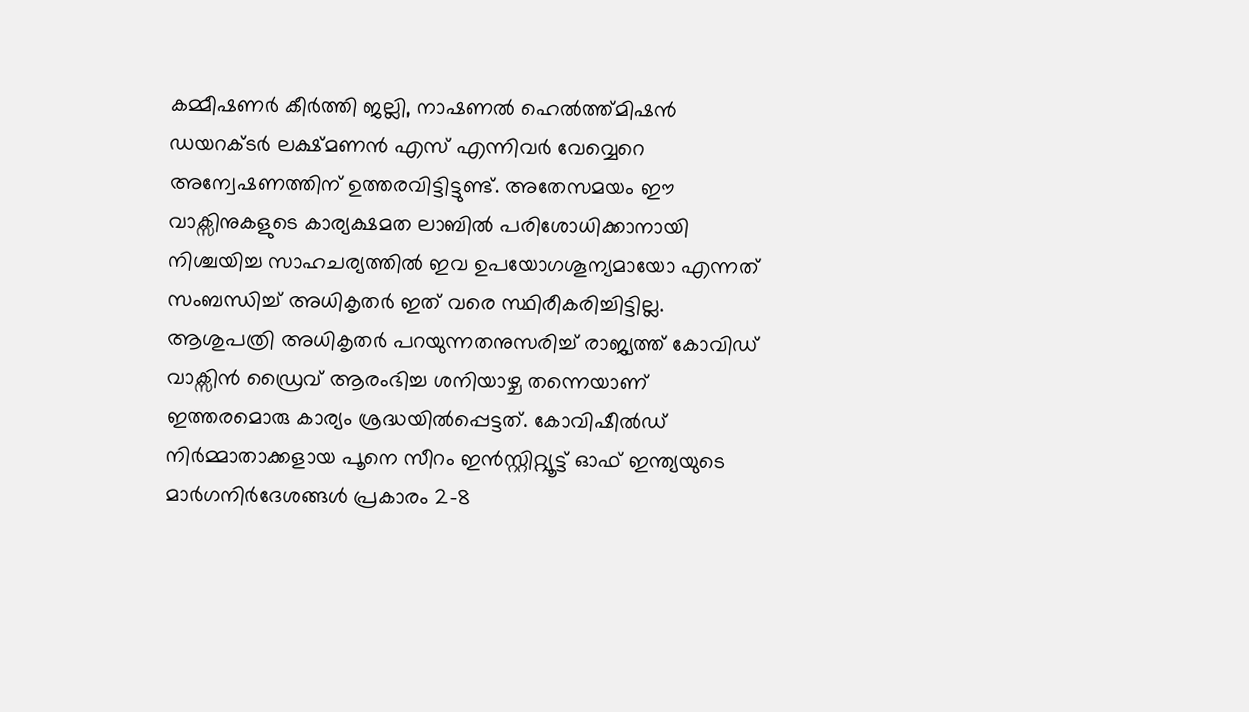കമ്മീഷണർ കീർത്തി ജല്ലി, നാഷണൽ ഹെൽത്ത്മിഷൻ ഡയറക്ടർ ലക്ഷ്മണൻ എസ് എന്നിവർ വേവ്വെറെ അന്വേഷണത്തിന് ഉത്തരവിട്ടിട്ടുണ്ട്. അതേസമയം ഈ വാക്സിനുകളുടെ കാര്യക്ഷമത ലാബിൽ പരിശോധിക്കാനായി നിശ്ചയിച്ച സാഹചര്യത്തില്‍ ഇവ ഉപയോഗശൂന്യമായോ എന്നത് സംബന്ധിച്ച് അധികൃതർ ഇത് വരെ സ്ഥിരീകരിച്ചിട്ടില്ല.
ആശുപത്രി അധികൃതർ പറയുന്നതനുസരിച്ച് രാജ്യത്ത് കോവിഡ് വാക്സിൻ ഡ്രൈവ് ആരംഭിച്ച ശനിയാഴ്ച തന്നെയാണ് ഇത്തരമൊരു കാര്യം ശ്രദ്ധയിൽപ്പെട്ടത്. കോവിഷീൽഡ് നിർമ്മാതാക്കളായ പൂനെ സീറം ഇൻസ്റ്റിറ്റ്യൂട്ട് ഓഫ് ഇന്ത്യയുടെ മാർഗനിർദേശങ്ങൾ പ്രകാരം 2-8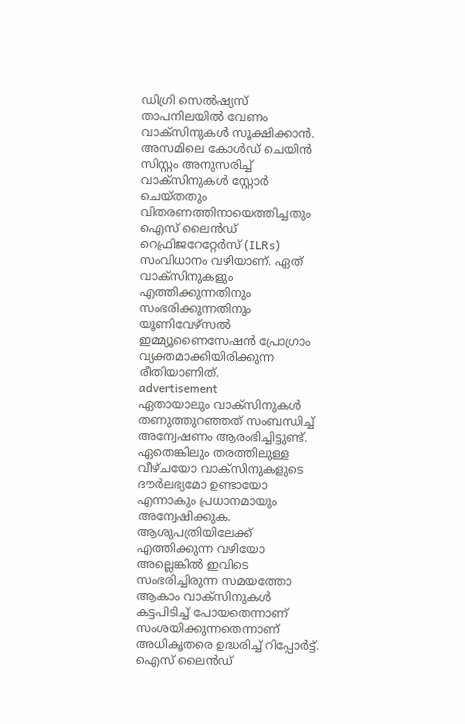ഡിഗ്രി സെൽഷ്യസ് താപനിലയിൽ വേണം വാക്സിനുകള്‍ സൂക്ഷിക്കാൻ. അസമിലെ കോൾഡ് ചെയിൻ സിസ്റ്റം അനുസരിച്ച് വാക്സിനുകൾ സ്റ്റോർ ചെയ്തതും വിതരണത്തിനായെത്തിച്ചതും ഐസ് ലൈൻഡ് റെഫ്രിജറേറ്റേർസ് (ILRs) സംവിധാനം വഴിയാണ്. ഏത് വാക്സിനുകളും എത്തിക്കുന്നതിനും സംഭരിക്കുന്നതിനും യൂണിവേഴ്സൽ ഇമ്മ്യൂണൈസേഷൻ പ്രോഗ്രാം വ്യക്തമാക്കിയിരിക്കുന്ന രീതിയാണിത്.
advertisement
ഏതായാലും വാക്സിനുകൾ തണുത്തുറഞ്ഞത് സംബന്ധിച്ച് അന്വേഷണം ആരംഭിച്ചിട്ടുണ്ട്. ഏതെങ്കിലും തരത്തിലുള്ള വീഴ്ചയോ വാക്സിനുകളുടെ ദൗർലഭ്യമോ ഉണ്ടായോ എന്നാകും പ്രധാനമായും അന്വേഷിക്കുക. ആശുപത്രിയിലേക്ക് എത്തിക്കുന്ന വഴിയോ അല്ലെങ്കിൽ ഇവിടെ സംഭരിച്ചിരുന്ന സമയത്തോ ആകാം വാക്സിനുകൾ കട്ടപിടിച്ച് പോയതെന്നാണ് സംശയിക്കുന്നതെന്നാണ് അധികൃതരെ ഉദ്ധരിച്ച് റിപ്പോർട്ട്. ഐസ് ലൈൻഡ്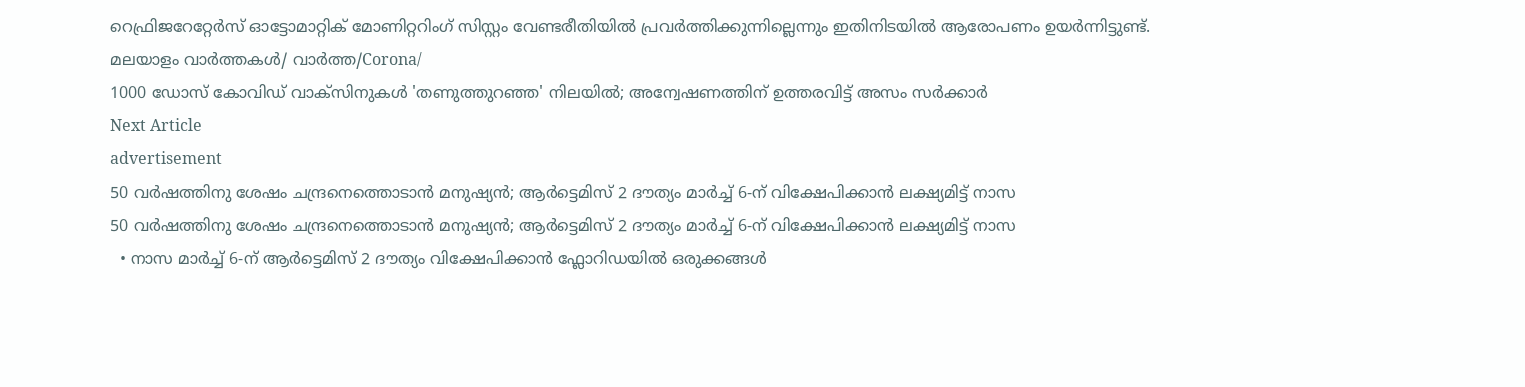റെഫ്രിജറേറ്റേർസ് ഓട്ടോമാറ്റിക് മോണിറ്ററിംഗ് സിസ്റ്റം വേണ്ടരീതിയിൽ പ്രവർത്തിക്കുന്നില്ലെന്നും ഇതിനിടയിൽ ആരോപണം ഉയർന്നിട്ടുണ്ട്.
മലയാളം വാർത്തകൾ/ വാർത്ത/Corona/
1000 ഡോസ് കോവിഡ് വാക്സിനുകള്‍ 'തണുത്തുറഞ്ഞ' നിലയിൽ; അന്വേഷണത്തിന് ഉത്തരവിട്ട് അസം സർക്കാർ
Next Article
advertisement
50 വർഷത്തിനു ശേഷം ചന്ദ്രനെത്തൊടാൻ മനുഷ്യൻ; ആർട്ടെമിസ് 2 ദൗത്യം മാർച്ച് 6-ന് വിക്ഷേപിക്കാൻ ലക്ഷ്യമിട്ട് നാസ
50 വർഷത്തിനു ശേഷം ചന്ദ്രനെത്തൊടാൻ മനുഷ്യൻ; ആർട്ടെമിസ് 2 ദൗത്യം മാർച്ച് 6-ന് വിക്ഷേപിക്കാൻ ലക്ഷ്യമിട്ട് നാസ
  • നാസ മാർച്ച് 6-ന് ആർട്ടെമിസ് 2 ദൗത്യം വിക്ഷേപിക്കാൻ ഫ്ലോറിഡയിൽ ഒരുക്കങ്ങൾ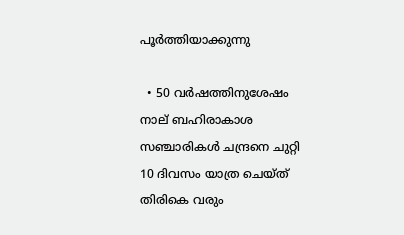പൂർത്തിയാക്കുന്നു

  • 50 വർഷത്തിനുശേഷം നാല് ബഹിരാകാശ സഞ്ചാരികൾ ചന്ദ്രനെ ചുറ്റി 10 ദിവസം യാത്ര ചെയ്ത് തിരികെ വരും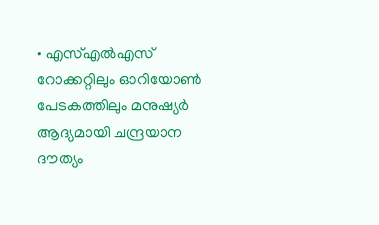• എസ്എൽഎസ് റോക്കറ്റിലും ഓറിയോൺ പേടകത്തിലും മനുഷ്യർ ആദ്യമായി ചന്ദ്രയാന ദൗത്യം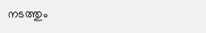നടത്തും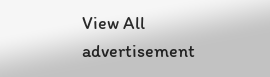View All
advertisement